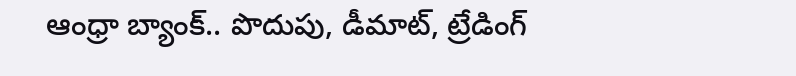ఆంధ్రా బ్యాంక్.. పొదుపు, డీమాట్, ట్రేడింగ్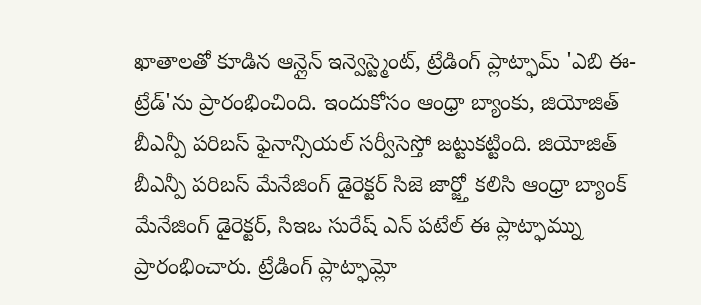ఖాతాలతో కూడిన ఆన్లైన్ ఇన్వెస్ట్మెంట్, ట్రేడింగ్ ప్లాట్ఫామ్ 'ఎబి ఈ-ట్రేడ్'ను ప్రారంభించింది. ఇందుకోసం ఆంధ్రా బ్యాంకు, జియోజిత్ బీఎన్పీ పరిబస్ ఫైనాన్సియల్ సర్వీసెస్తో జట్టుకట్టింది. జియోజిత్ బీఎన్పీ పరిబస్ మేనేజింగ్ డైరెక్టర్ సిజె జార్జ్తో కలిసి ఆంధ్రా బ్యాంక్ మేనేజింగ్ డైరెక్టర్, సిఇఒ సురేష్ ఎన్ పటేల్ ఈ ప్లాట్ఫామ్ను ప్రారంభించారు. ట్రేడింగ్ ప్లాట్ఫామ్లో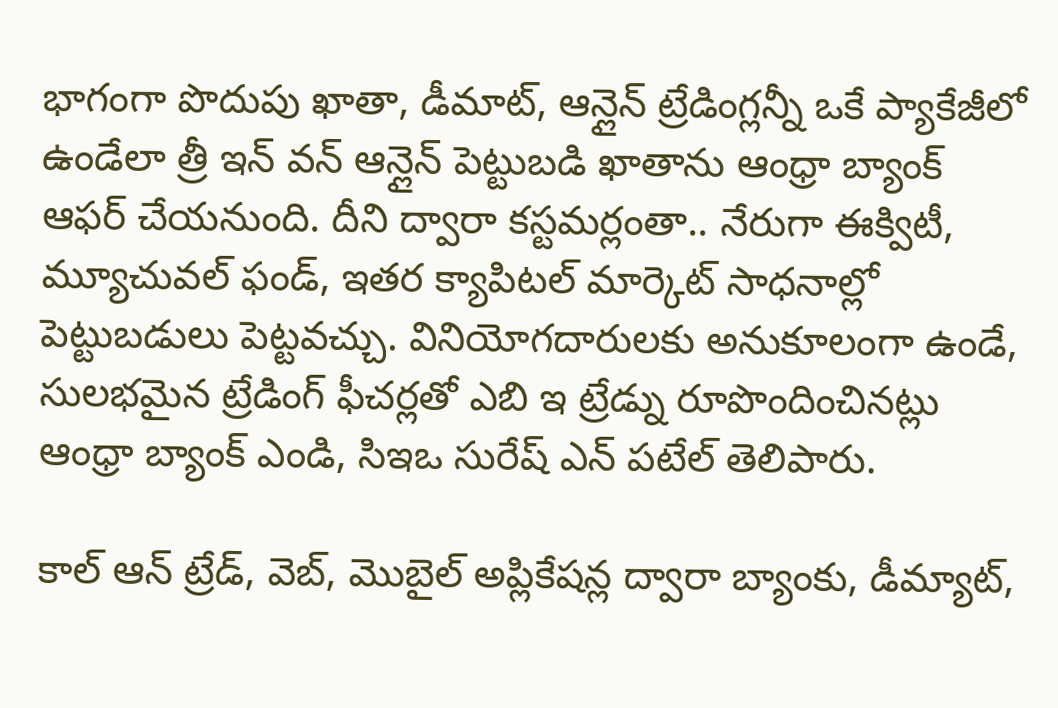భాగంగా పొదుపు ఖాతా, డీమాట్, ఆన్లైన్ ట్రేడింగ్లన్నీ ఒకే ప్యాకేజీలో ఉండేలా త్రీ ఇన్ వన్ ఆన్లైన్ పెట్టుబడి ఖాతాను ఆంధ్రా బ్యాంక్ ఆఫర్ చేయనుంది. దీని ద్వారా కస్టమర్లంతా.. నేరుగా ఈక్విటీ, మ్యూచువల్ ఫండ్, ఇతర క్యాపిటల్ మార్కెట్ సాధనాల్లో పెట్టుబడులు పెట్టవచ్చు. వినియోగదారులకు అనుకూలంగా ఉండే, సులభమైన ట్రేడింగ్ ఫీచర్లతో ఎబి ఇ ట్రేడ్ను రూపొందించినట్లు ఆంధ్రా బ్యాంక్ ఎండి, సిఇఒ సురేష్ ఎన్ పటేల్ తెలిపారు.

కాల్ ఆన్ ట్రేడ్, వెబ్, మొబైల్ అప్లికేషన్ల ద్వారా బ్యాంకు, డీమ్యాట్,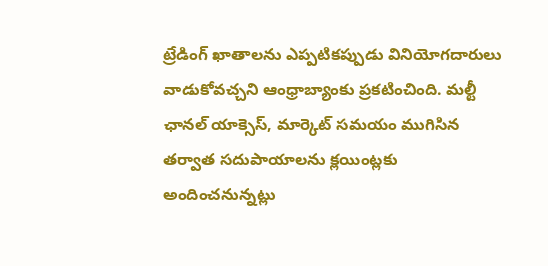ట్రేడింగ్ ఖాతాలను ఎప్పటికప్పుడు వినియోగదారులు వాడుకోవచ్చని ఆంధ్రాబ్యాంకు ప్రకటించింది. మల్టీ ఛానల్ యాక్సెస్, మార్కెట్ సమయం ముగిసిన తర్వాత సదుపాయాలను క్లయింట్లకు అందించనున్నట్లు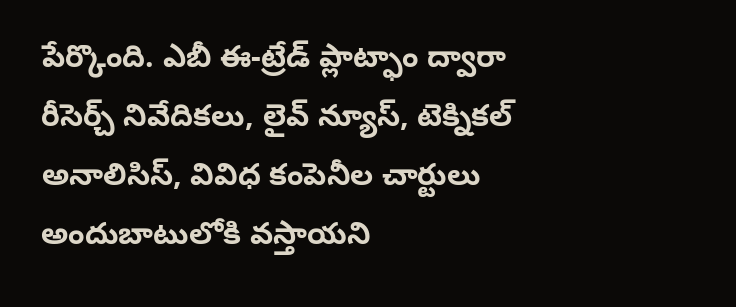పేర్కొంది. ఎబీ ఈ-ట్రేడ్ ప్లాట్ఫాం ద్వారా రీసెర్చ్ నివేదికలు, లైవ్ న్యూస్, టెక్నికల్ అనాలిసిస్, వివిధ కంపెనీల చార్టులు అందుబాటులోకి వస్తాయని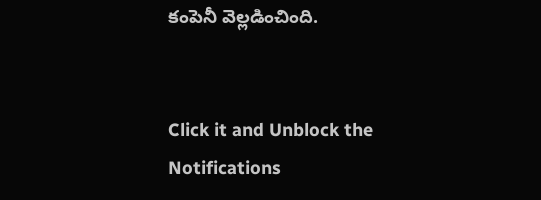కంపెనీ వెల్లడించింది.


Click it and Unblock the Notifications